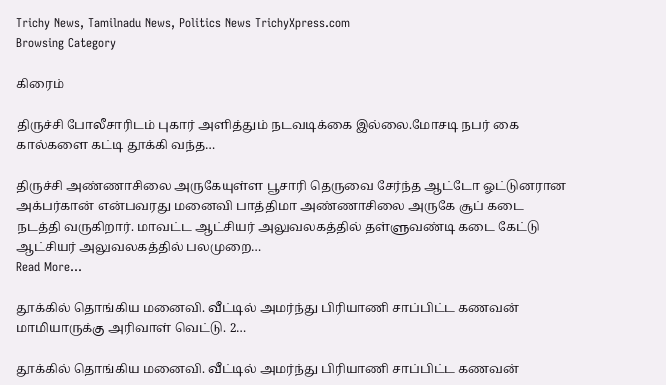Trichy News, Tamilnadu News, Politics News TrichyXpress.com
Browsing Category

கிரைம்

திருச்சி போலீசாரிடம் புகார் அளித்தும் நடவடிக்கை இல்லை.மோசடி நபர் கை கால்களை கட்டி தூக்கி வந்த…

திருச்சி அண்ணாசிலை அருகேயுள்ள பூசாரி தெருவை சேர்ந்த ஆட்டோ ஓட்டுனரான அக்பர்கான் என்பவரது மனைவி பாத்திமா அண்ணாசிலை அருகே சூப் கடை நடத்தி வருகிறார். மாவட்ட ஆட்சியர் அலுவலகத்தில் தள்ளுவண்டி கடை கேட்டு ஆட்சியர் அலுவலகத்தில் பலமுறை…
Read More...

தூக்கில் தொங்கிய மனைவி. வீட்டில் அமர்ந்து பிரியாணி சாப்பிட்ட கணவன் மாமியாருக்கு அரிவாள் வெட்டு. 2…

தூக்கில் தொங்கிய மனைவி. வீட்டில் அமர்ந்து பிரியாணி சாப்பிட்ட கணவன்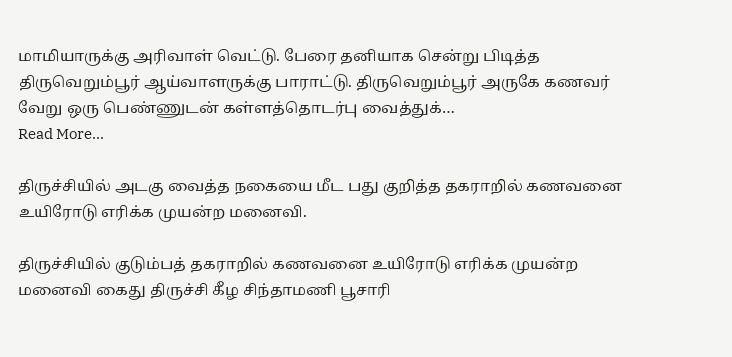மாமியாருக்கு அரிவாள் வெட்டு. பேரை தனியாக சென்று பிடித்த திருவெறும்பூர் ஆய்வாளருக்கு பாராட்டு. திருவெறும்பூர் அருகே கணவர் வேறு ஒரு பெண்ணுடன் கள்ளத்தொடர்பு வைத்துக்…
Read More...

திருச்சியில் அடகு வைத்த நகையை மீட பது குறித்த தகராறில் கணவனை உயிரோடு எரிக்க முயன்ற மனைவி.

திருச்சியில் குடும்பத் தகராறில் கணவனை உயிரோடு எரிக்க முயன்ற மனைவி கைது திருச்சி கீழ சிந்தாமணி பூசாரி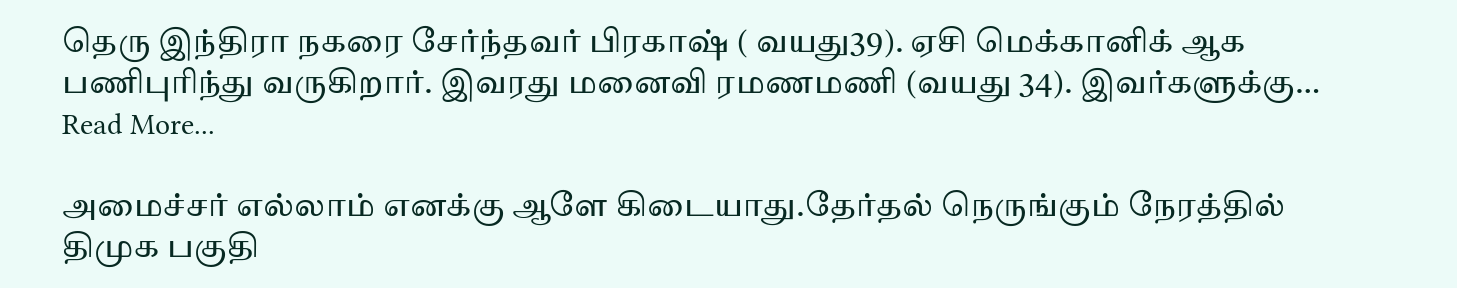தெரு இந்திரா நகரை சேர்ந்தவர் பிரகாஷ் ( வயது39). ஏசி மெக்கானிக் ஆக பணிபுரிந்து வருகிறார். இவரது மனைவி ரமணமணி (வயது 34). இவர்களுக்கு…
Read More...

அமைச்சர் எல்லாம் எனக்கு ஆளே கிடையாது.தேர்தல் நெருங்கும் நேரத்தில் திமுக பகுதி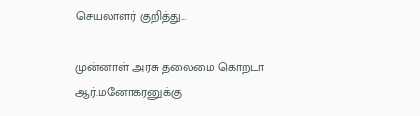செயலாளர் குறித்து…

முன்னாள் அரசு தலைமை கொறடா ஆர்.மனோகரனுக்கு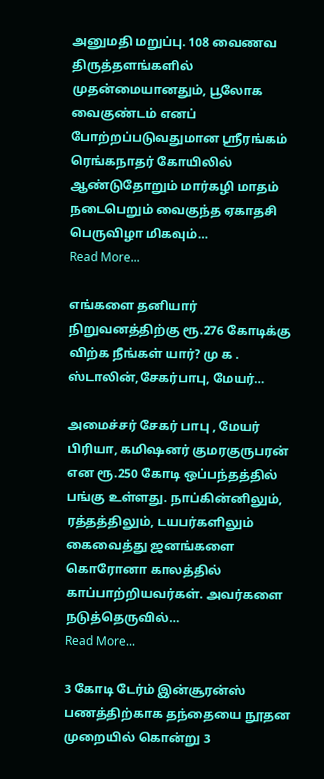அனுமதி மறுப்பு. 108 வைணவ திருத்தளங்களில் முதன்மையானதும், பூலோக வைகுண்டம் எனப் போற்றப்படுவதுமான ஸ்ரீரங்கம் ரெங்கநாதர் கோயிலில் ஆண்டுதோறும் மார்கழி மாதம் நடைபெறும் வைகுந்த ஏகாதசி பெருவிழா மிகவும்…
Read More...

எங்களை தனியார் நிறுவனத்திற்கு ரூ.276 கோடிக்கு விற்க நீங்கள் யார்? மு க . ஸ்டாலின்,சேகர்பாபு, மேயர்…

அமைச்சர் சேகர் பாபு , மேயர் பிரியா, கமிஷனர் குமரகுருபரன் என ரூ.250 கோடி ஒப்பந்தத்தில் பங்கு உள்ளது. நாப்கின்னிலும், ரத்தத்திலும், டயபர்களிலும் கைவைத்து ஜனங்களை கொரோனா காலத்தில் காப்பாற்றியவர்கள். அவர்களை நடுத்தெருவில்…
Read More...

3 கோடி டேர்ம் இன்சூரன்ஸ் பணத்திற்காக தந்தையை நூதன முறையில் கொன்று 3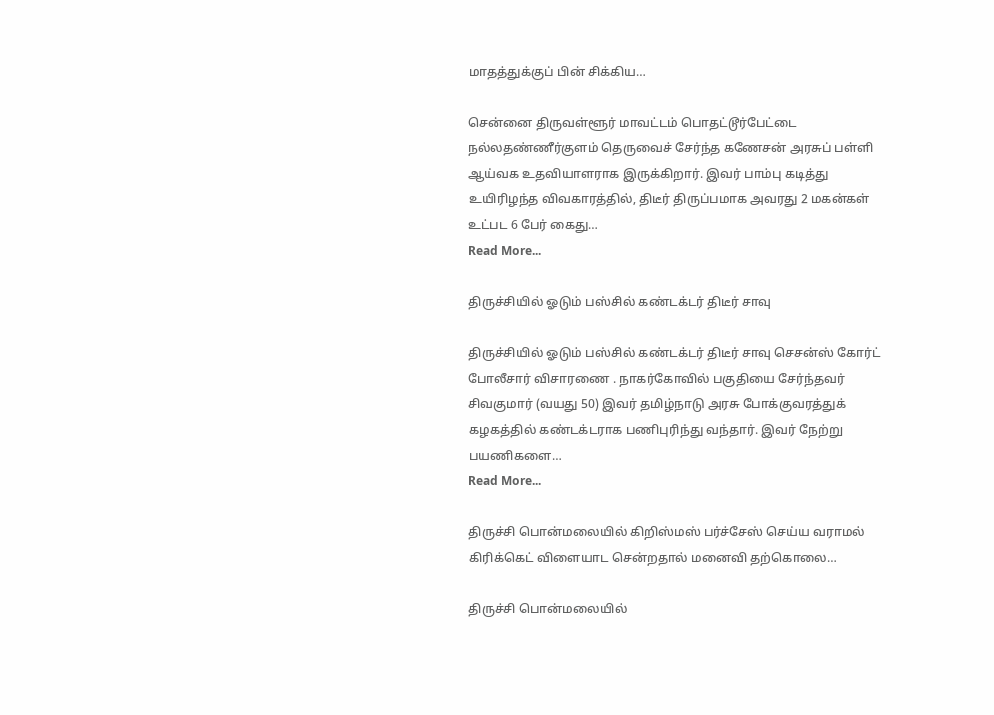மாதத்துக்குப் பின் சிக்கிய…

சென்னை திருவள்ளூர் மாவட்டம் பொதட்டூர்பேட்டை நல்லதண்ணீர்குளம் தெருவைச் சேர்ந்த கணேசன் அரசுப் பள்ளி ஆய்வக உதவியாளராக இருக்கிறார். இவர் பாம்பு கடித்து உயிரிழந்த விவகாரத்தில், திடீர் திருப்பமாக அவரது 2 மகன்கள் உட்பட 6 பேர் கைது…
Read More...

திருச்சியில் ஓடும் பஸ்சில் கண்டக்டர் திடீர் சாவு

திருச்சியில் ஓடும் பஸ்சில் கண்டக்டர் திடீர் சாவு செசன்ஸ் கோர்ட் போலீசார் விசாரணை . நாகர்கோவில் பகுதியை சேர்ந்தவர் சிவகுமார் (வயது 50) இவர் தமிழ்நாடு அரசு போக்குவரத்துக் கழகத்தில் கண்டக்டராக பணிபுரிந்து வந்தார். இவர் நேற்று பயணிகளை…
Read More...

திருச்சி பொன்மலையில் கிறிஸ்மஸ் பர்ச்சேஸ் செய்ய வராமல் கிரிக்கெட் விளையாட சென்றதால் மனைவி தற்கொலை…

திருச்சி பொன்மலையில்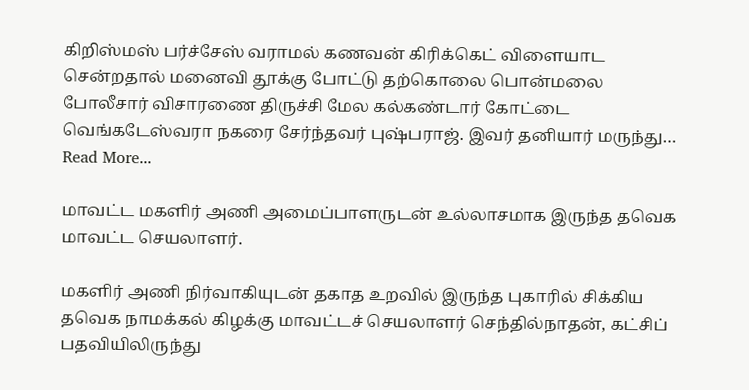கிறிஸ்மஸ் பர்ச்சேஸ் வராமல் கணவன் கிரிக்கெட் விளையாட சென்றதால் மனைவி தூக்கு போட்டு தற்கொலை பொன்மலை போலீசார் விசாரணை திருச்சி மேல கல்கண்டார் கோட்டை வெங்கடேஸ்வரா நகரை சேர்ந்தவர் புஷ்பராஜ். இவர் தனியார் மருந்து…
Read More...

மாவட்ட மகளிர் அணி அமைப்பாளருடன் உல்லாசமாக இருந்த தவெக மாவட்ட செயலாளர்.

மகளிர் அணி நிர்வாகியுடன் தகாத உறவில் இருந்த புகாரில் சிக்கிய தவெக நாமக்கல் கிழக்கு மாவட்டச் செயலாளர் செந்தில்நாதன், கட்சிப் பதவியிலிருந்து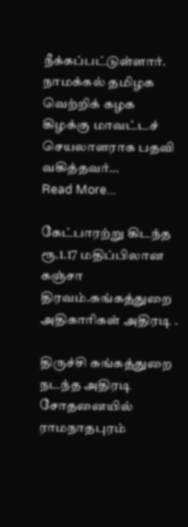நீக்கப்பட்டுள்ளார். நாமக்கல் தமிழக வெற்றிக் கழக கிழக்கு மாவட்டச் செயலாளராக பதவி வகித்தவர்…
Read More...

கேட்பாரற்று கிடந்த ரூ.1.17 மதிப்பிலான கஞ்சா திரவம்.சுங்கத்துறை அதிகாரிகள் அதிரடி .

திருச்சி சுங்கத்துறை நடந்த அதிரடி சோதனையில் ராமநாதபுரம்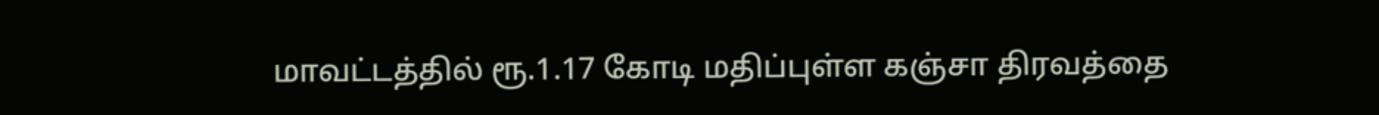மாவட்டத்தில் ரூ.1.17 கோடி மதிப்புள்ள கஞ்சா திரவத்தை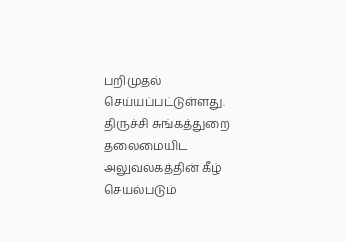பறிமுதல் செய்யப்பட்டுள்ளது. திருச்சி சுங்கத்துறை தலைமையிட அலுவலகத்தின் கீழ் செயல்படும்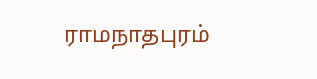ராமநாதபுரம்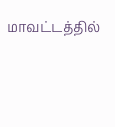மாவட்டத்தில்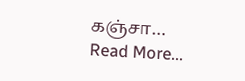கஞ்சா…
Read More...